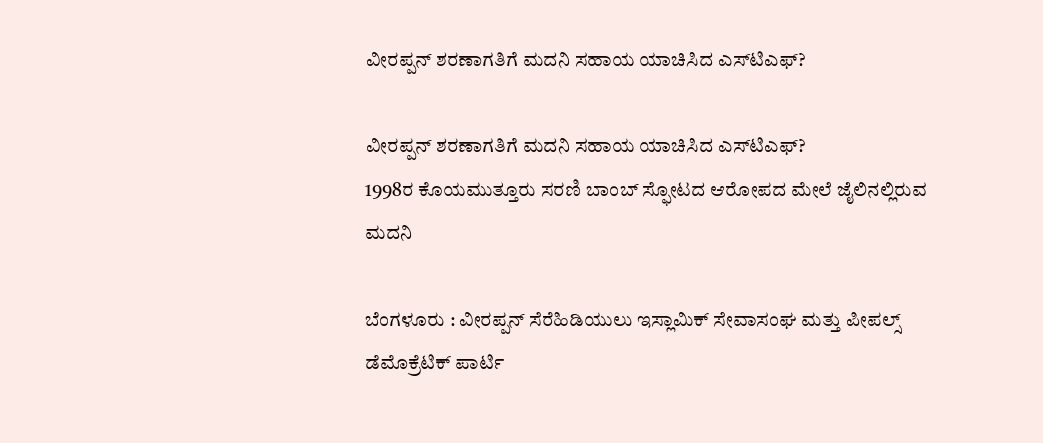ವೀರಪ್ಪನ್‌ ಶರಣಾಗತಿಗೆ ಮದನಿ ಸಹಾಯ ಯಾಚಿಸಿದ ಎಸ್‌ಟಿಎಫ್‌?

ವೀರಪ್ಪನ್‌ ಶರಣಾಗತಿಗೆ ಮದನಿ ಸಹಾಯ ಯಾಚಿಸಿದ ಎಸ್‌ಟಿಎಫ್‌?
1998ರ ಕೊಯಮುತ್ತೂರು ಸರಣಿ ಬಾಂಬ್‌ ಸ್ಫೋಟದ ಆರೋಪದ ಮೇಲೆ ಜೈಲಿನಲ್ಲಿರುವ ಮದನಿ

ಬೆಂಗಳೂರು : ವೀರಪ್ಪನ್‌ ಸೆರೆಹಿಡಿಯುಲು ಇಸ್ಲಾಮಿಕ್‌ ಸೇವಾಸಂಘ ಮತ್ತು ಪೀಪಲ್ಸ್‌ ಡೆಮೊಕ್ರೆಟಿಕ್‌ ಪಾರ್ಟಿ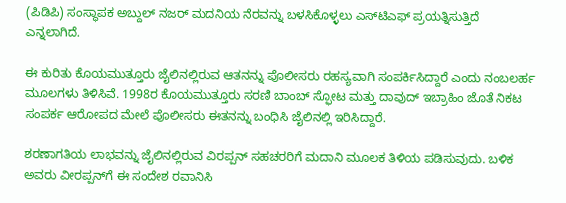(ಪಿಡಿಪಿ) ಸಂಸ್ಥಾಪಕ ಅಬ್ದುಲ್‌ ನಜರ್‌ ಮದನಿಯ ನೆರವನ್ನು ಬಳಸಿಕೊಳ್ಳಲು ಎಸ್‌ಟಿಎಫ್‌ ಪ್ರಯತ್ನಿಸುತ್ತಿದೆ ಎನ್ನಲಾಗಿದೆ.

ಈ ಕುರಿತು ಕೊಯಮುತ್ತೂರು ಜೈಲಿನಲ್ಲಿರುವ ಆತನನ್ನು ಪೊಲೀಸರು ರಹಸ್ಯವಾಗಿ ಸಂಪರ್ಕಿಸಿದ್ದಾರೆ ಎಂದು ನಂಬಲರ್ಹ ಮೂಲಗಳು ತಿಳಿಸಿವೆ. 1998ರ ಕೊಯಮುತ್ತೂರು ಸರಣಿ ಬಾಂಬ್‌ ಸ್ಫೋಟ ಮತ್ತು ದಾವುದ್‌ ಇಬ್ರಾಹಿಂ ಜೊತೆ ನಿಕಟ ಸಂಪರ್ಕ ಆರೋಪದ ಮೇಲೆ ಪೊಲೀಸರು ಈತನನ್ನು ಬಂಧಿಸಿ ಜೈಲಿನಲ್ಲಿ ಇರಿಸಿದ್ದಾರೆ.

ಶರಣಾಗತಿಯ ಲಾಭವನ್ನು ಜೈಲಿನಲ್ಲಿರುವ ವಿರಪ್ಪನ್‌ ಸಹಚರರಿಗೆ ಮದಾನಿ ಮೂಲಕ ತಿಳಿಯ ಪಡಿಸುವುದು. ಬಳಿಕ ಅವರು ವೀರಪ್ಪನ್‌ಗೆ ಈ ಸಂದೇಶ ರವಾನಿಸಿ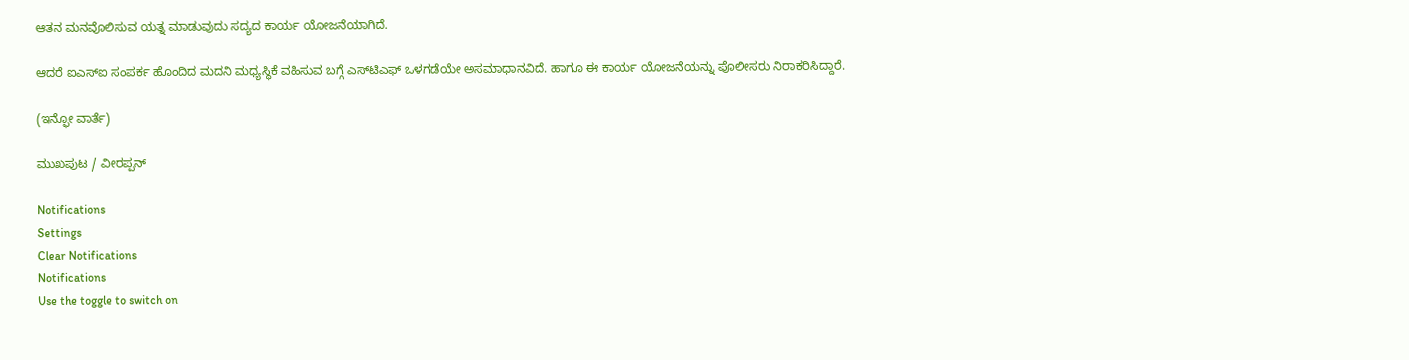ಆತನ ಮನವೊಲಿಸುವ ಯತ್ನ ಮಾಡುವುದು ಸದ್ಯದ ಕಾರ್ಯ ಯೋಜನೆಯಾಗಿದೆ.

ಆದರೆ ಐಎಸ್‌ಐ ಸಂಪರ್ಕ ಹೊಂದಿದ ಮದನಿ ಮಧ್ಯಸ್ಥಿಕೆ ವಹಿಸುವ ಬಗ್ಗೆ ಎಸ್‌ಟಿಎಫ್‌ ಒಳಗಡೆಯೇ ಅಸಮಾಧಾನವಿದೆ. ಹಾಗೂ ಈ ಕಾರ್ಯ ಯೋಜನೆಯನ್ನು ಪೊಲೀಸರು ನಿರಾಕರಿಸಿದ್ದಾರೆ.

(ಇನ್ಫೋ ವಾರ್ತೆ)

ಮುಖಪುಟ / ವೀರಪ್ಪನ್‌

Notifications
Settings
Clear Notifications
Notifications
Use the toggle to switch on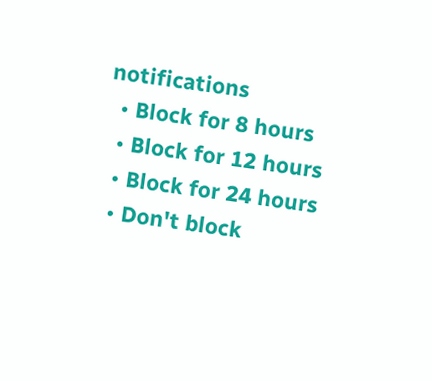notifications
  • Block for 8 hours
  • Block for 12 hours
  • Block for 24 hours
  • Don't block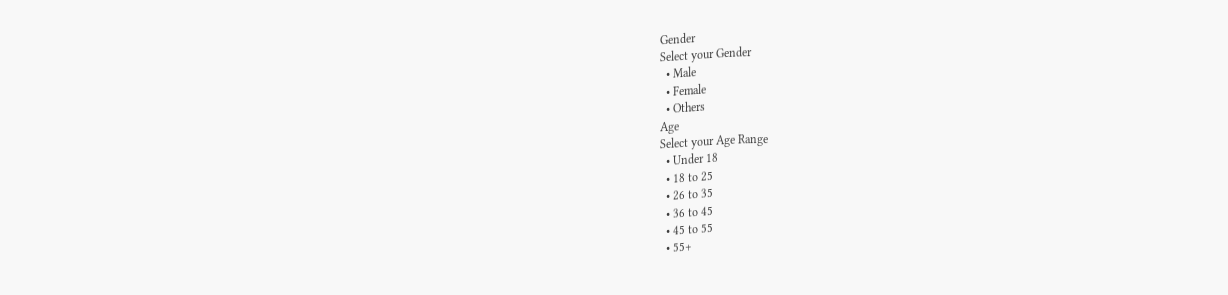Gender
Select your Gender
  • Male
  • Female
  • Others
Age
Select your Age Range
  • Under 18
  • 18 to 25
  • 26 to 35
  • 36 to 45
  • 45 to 55
  • 55+